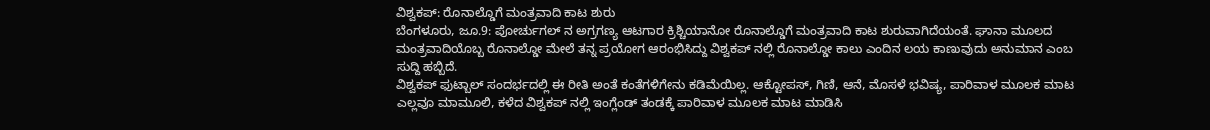ವಿಶ್ವಕಪ್: ರೊನಾಲ್ಡೊಗೆ ಮಂತ್ರವಾದಿ ಕಾಟ ಶುರು
ಬೆಂಗಳೂರು, ಜೂ.9: ಪೋರ್ಚುಗಲ್ ನ ಅಗ್ರಗಣ್ಯ ಆಟಗಾರ ಕ್ರಿಶ್ಚಿಯಾನೋ ರೊನಾಲ್ಡೊಗೆ ಮಂತ್ರವಾದಿ ಕಾಟ ಶುರುವಾಗಿದೆಯಂತೆ. ಘಾನಾ ಮೂಲದ ಮಂತ್ರವಾದಿಯೊಬ್ಬ ರೊನಾಲ್ಡೋ ಮೇಲೆ ತನ್ನ ಪ್ರಯೋಗ ಆರಂಭಿಸಿದ್ದು ವಿಶ್ವಕಪ್ ನಲ್ಲಿ ರೊನಾಲ್ಡೋ ಕಾಲು ಎಂದಿನ ಲಯ ಕಾಣುವುದು ಅನುಮಾನ ಎಂಬ ಸುದ್ದಿ ಹಬ್ಬಿದೆ.
ವಿಶ್ವಕಪ್ ಫುಟ್ಬಾಲ್ ಸಂದರ್ಭದಲ್ಲಿ ಈ ರೀತಿ ಅಂತೆ ಕಂತೆಗಳಿಗೇನು ಕಡಿಮೆಯಿಲ್ಲ. ಆಕ್ಟೋಪಸ್, ಗಿಣಿ, ಆನೆ, ಮೊಸಳೆ ಭವಿಷ್ಯ, ಪಾರಿವಾಳ ಮೂಲಕ ಮಾಟ ಎಲ್ಲವೂ ಮಾಮೂಲಿ, ಕಳೆದ ವಿಶ್ವಕಪ್ ನಲ್ಲಿ ಇಂಗ್ಲೆಂಡ್ ತಂಡಕ್ಕೆ ಪಾರಿವಾಳ ಮೂಲಕ ಮಾಟ ಮಾಡಿಸಿ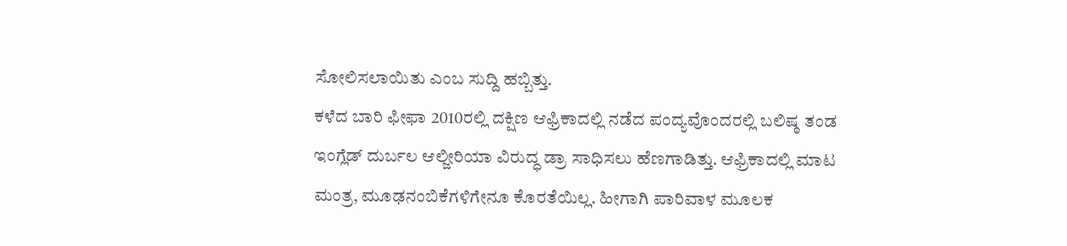ಸೋಲಿಸಲಾಯಿತು ಎಂಬ ಸುದ್ದಿ ಹಬ್ಬಿತ್ತು.
ಕಳೆದ ಬಾರಿ ಫೀಫಾ 2010ರಲ್ಲಿ ದಕ್ಷಿಣ ಆಫ್ರಿಕಾದಲ್ಲಿ ನಡೆದ ಪಂದ್ಯವೊಂದರಲ್ಲಿ ಬಲಿಷ್ಠ ತಂಡ ಇಂಗ್ಲೆಡ್ ದುರ್ಬಲ ಆಲ್ಜೀರಿಯಾ ವಿರುದ್ಧ ಡ್ರಾ ಸಾಧಿಸಲು ಹೆಣಗಾಡಿತ್ತು. ಆಫ್ರಿಕಾದಲ್ಲಿ ಮಾಟ ಮಂತ್ರ, ಮೂಢನಂಬಿಕೆಗಳಿಗೇನೂ ಕೊರತೆಯಿಲ್ಲ. ಹೀಗಾಗಿ ಪಾರಿವಾಳ ಮೂಲಕ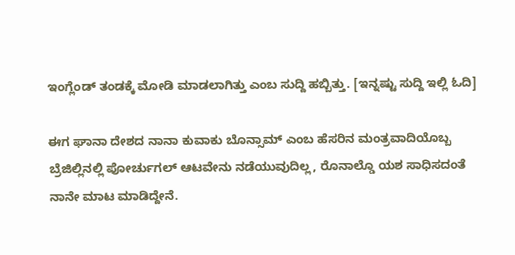ಇಂಗ್ಲೆಂಡ್ ತಂಡಕ್ಕೆ ಮೋಡಿ ಮಾಡಲಾಗಿತ್ತು ಎಂಬ ಸುದ್ದಿ ಹಬ್ಬಿತ್ತು. [ಇನ್ನಷ್ಟು ಸುದ್ದಿ ಇಲ್ಲಿ ಓದಿ]

ಈಗ ಘಾನಾ ದೇಶದ ನಾನಾ ಕುವಾಕು ಬೊನ್ಸಾಮ್ ಎಂಬ ಹೆಸರಿನ ಮಂತ್ರವಾದಿಯೊಬ್ಬ ಬ್ರೆಜಿಲ್ಲಿನಲ್ಲಿ ಪೋರ್ಚುಗಲ್ ಆಟವೇನು ನಡೆಯುವುದಿಲ್ಲ, ರೊನಾಲ್ಡೊ ಯಶ ಸಾಧಿಸದಂತೆ ನಾನೇ ಮಾಟ ಮಾಡಿದ್ದೇನೆ.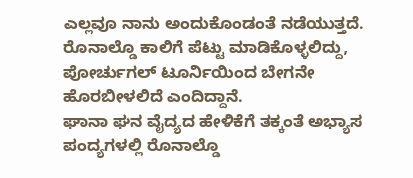ಎಲ್ಲವೂ ನಾನು ಅಂದುಕೊಂಡಂತೆ ನಡೆಯುತ್ತದೆ. ರೊನಾಲ್ಡೊ ಕಾಲಿಗೆ ಪೆಟ್ಟು ಮಾಡಿಕೊಳ್ಳಲಿದ್ದು, ಪೋರ್ಚುಗಲ್ ಟೂರ್ನಿಯಿಂದ ಬೇಗನೇ ಹೊರಬೀಳಲಿದೆ ಎಂದಿದ್ದಾನೆ.
ಘಾನಾ ಘನ ವೈದ್ಯದ ಹೇಳಿಕೆಗೆ ತಕ್ಕಂತೆ ಅಭ್ಯಾಸ ಪಂದ್ಯಗಳಲ್ಲಿ ರೊನಾಲ್ಡೊ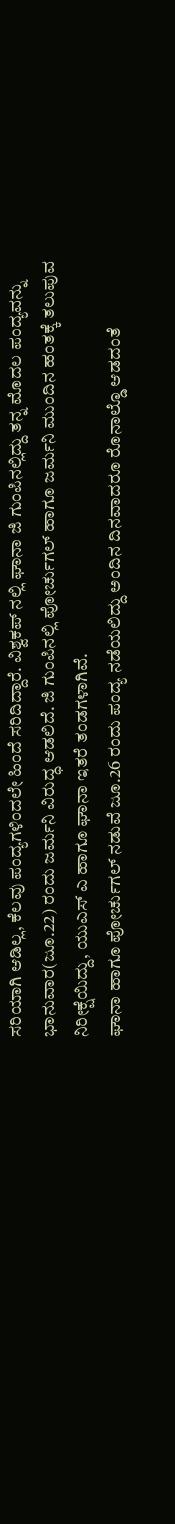ಸರಿಯಾಗಿ ಆಡಿಲ್ಲ, ಕೆಲವು ಪಂದ್ಯಗಳಿಂದಲೇ ಹಿಂದೆ ಸರಿದಿದ್ದಾರೆ. ವಿಶ್ವಕಪ್ ನಲ್ಲಿ ಘಾನಾ ಜಿ ಗುಂಪಿನಲ್ಲಿದ್ದು ತನ್ನ ಮೊದಲ ಪಂದ್ಯವನ್ನು ಭಾನುವಾರ(ಜೂ.22) ರಂದು ಜರ್ಮನಿ ವಿರುದ್ಧ ಆಡಲಿದೆ. ಜಿ ಗುಂಪಿನಲ್ಲಿ ಪೋರ್ಚುಗಲ್ ಹಾಗೂ ಜರ್ಮನಿ ಮುಂದಿನ ಹಂತಕ್ಕೆ ತಲುಪುವ ನಿರೀಕ್ಷೆಯಿದ್ದು, ಯುಎಸ್ ಎ ಹಾಗೂ ಘಾನಾ ಇತರೆ ತಂಡಗಳಾಗಿವೆ.
ಘಾನಾ ಹಾಗೂ ಪೋರ್ಚುಗಲ್ ನಡುವೆ ಜೂ.26 ರಂದು ಪಂದ್ಯ ನಡೆಯಲಿದ್ದು ಅಂದಿನ ದಿನವಾದರೂ ರೊನಾಲ್ಡೊ ಆಡದಂತೆ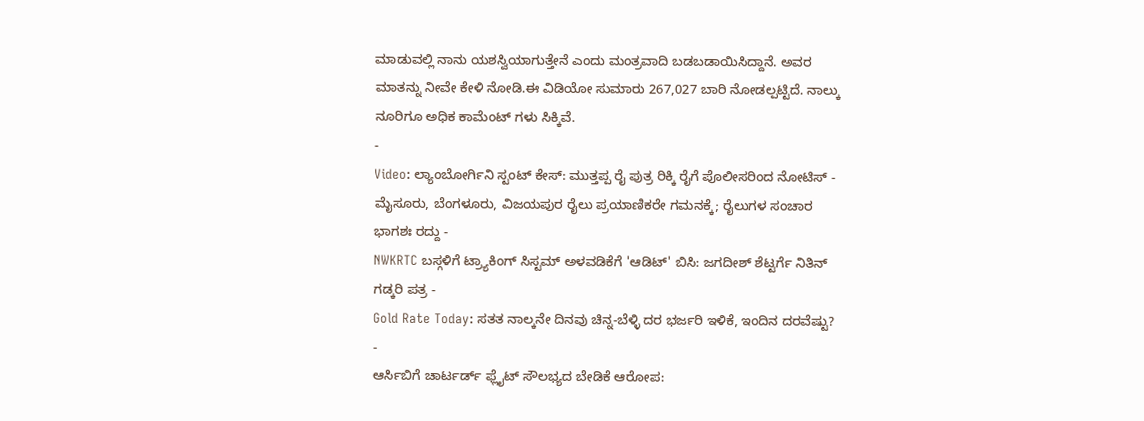ಮಾಡುವಲ್ಲಿ ನಾನು ಯಶಸ್ವಿಯಾಗುತ್ತೇನೆ ಎಂದು ಮಂತ್ರವಾದಿ ಬಡಬಡಾಯಿಸಿದ್ದಾನೆ. ಅವರ ಮಾತನ್ನು ನೀವೇ ಕೇಳಿ ನೋಡಿ.ಈ ವಿಡಿಯೋ ಸುಮಾರು 267,027 ಬಾರಿ ನೋಡಲ್ಪಟ್ಟಿದೆ. ನಾಲ್ಕು ನೂರಿಗೂ ಅಧಿಕ ಕಾಮೆಂಟ್ ಗಳು ಸಿಕ್ಕಿವೆ.
-
Video: ಲ್ಯಾಂಬೋರ್ಗಿನಿ ಸ್ಟಂಟ್ ಕೇಸ್: ಮುತ್ತಪ್ಪ ರೈ ಪುತ್ರ ರಿಕ್ಕಿ ರೈಗೆ ಪೊಲೀಸರಿಂದ ನೋಟಿಸ್ -
ಮೈಸೂರು, ಬೆಂಗಳೂರು, ವಿಜಯಪುರ ರೈಲು ಪ್ರಯಾಣಿಕರೇ ಗಮನಕ್ಕೆ; ರೈಲುಗಳ ಸಂಚಾರ ಭಾಗಶಃ ರದ್ದು -
NWKRTC ಬಸ್ಗಳಿಗೆ ಟ್ರ್ಯಾಕಿಂಗ್ ಸಿಸ್ಟಮ್ ಅಳವಡಿಕೆಗೆ 'ಆಡಿಟ್' ಬಿಸಿ: ಜಗದೀಶ್ ಶೆಟ್ಟರ್ಗೆ ನಿತಿನ್ ಗಡ್ಕರಿ ಪತ್ರ -
Gold Rate Today: ಸತತ ನಾಲ್ಕನೇ ದಿನವು ಚಿನ್ನ-ಬೆಳ್ಳಿ ದರ ಭರ್ಜರಿ ಇಳಿಕೆ, ಇಂದಿನ ದರವೆಷ್ಟು? -
ಆರ್ಸಿಬಿಗೆ ಚಾರ್ಟರ್ಡ್ ಫ್ಲೈಟ್ ಸೌಲಭ್ಯದ ಬೇಡಿಕೆ ಆರೋಪ: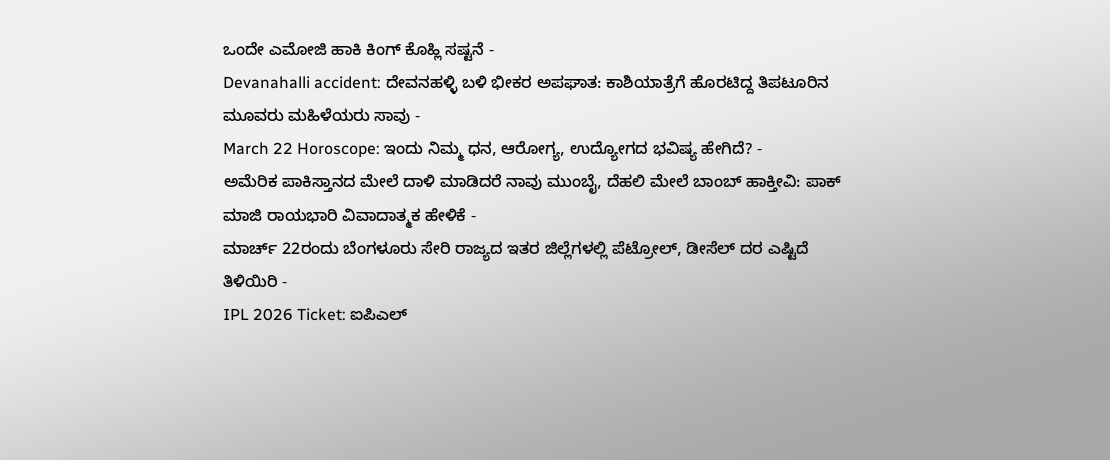ಒಂದೇ ಎಮೋಜಿ ಹಾಕಿ ಕಿಂಗ್ ಕೊಹ್ಲಿ ಸಷ್ಟನೆ -
Devanahalli accident: ದೇವನಹಳ್ಳಿ ಬಳಿ ಭೀಕರ ಅಪಘಾತ: ಕಾಶಿಯಾತ್ರೆಗೆ ಹೊರಟಿದ್ದ ತಿಪಟೂರಿನ ಮೂವರು ಮಹಿಳೆಯರು ಸಾವು -
March 22 Horoscope: ಇಂದು ನಿಮ್ಮ ಧನ, ಆರೋಗ್ಯ, ಉದ್ಯೋಗದ ಭವಿಷ್ಯ ಹೇಗಿದೆ? -
ಅಮೆರಿಕ ಪಾಕಿಸ್ತಾನದ ಮೇಲೆ ದಾಳಿ ಮಾಡಿದರೆ ನಾವು ಮುಂಬೈ, ದೆಹಲಿ ಮೇಲೆ ಬಾಂಬ್ ಹಾಕ್ತೀವಿ: ಪಾಕ್ ಮಾಜಿ ರಾಯಭಾರಿ ವಿವಾದಾತ್ಮಕ ಹೇಳಿಕೆ -
ಮಾರ್ಚ್ 22ರಂದು ಬೆಂಗಳೂರು ಸೇರಿ ರಾಜ್ಯದ ಇತರ ಜಿಲ್ಲೆಗಳಲ್ಲಿ ಪೆಟ್ರೋಲ್, ಡೀಸೆಲ್ ದರ ಎಷ್ಟಿದೆ ತಿಳಿಯಿರಿ -
IPL 2026 Ticket: ಐಪಿಎಲ್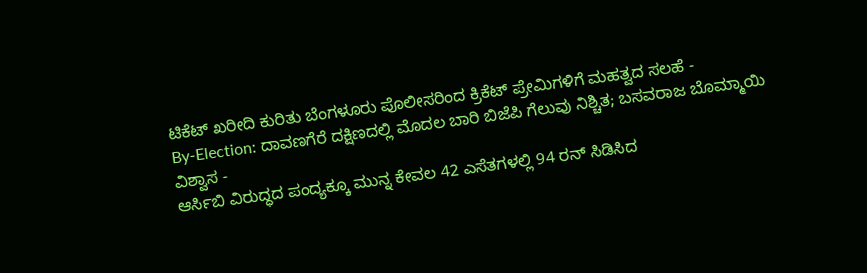ಟಿಕೆಟ್ ಖರೀದಿ ಕುರಿತು ಬೆಂಗಳೂರು ಪೊಲೀಸರಿಂದ ಕ್ರಿಕೆಟ್ ಪ್ರೇಮಿಗಳಿಗೆ ಮಹತ್ವದ ಸಲಹೆ -
By-Election: ದಾವಣಗೆರೆ ದಕ್ಷಿಣದಲ್ಲಿ ಮೊದಲ ಬಾರಿ ಬಿಜೆಪಿ ಗೆಲುವು ನಿಶ್ಚಿತ; ಬಸವರಾಜ ಬೊಮ್ಮಾಯಿ ವಿಶ್ವಾಸ -
ಆರ್ಸಿಬಿ ವಿರುದ್ಧದ ಪಂದ್ಯಕ್ಕೂ ಮುನ್ನ ಕೇವಲ 42 ಎಸೆತಗಳಲ್ಲಿ 94 ರನ್ ಸಿಡಿಸಿದ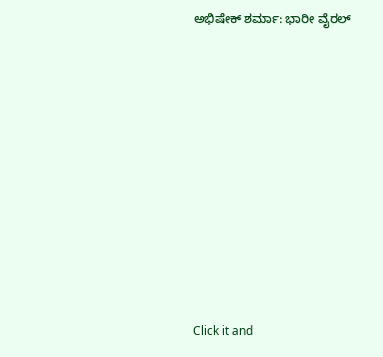ಅಭಿಷೇಕ್ ಶರ್ಮಾ: ಭಾರೀ ವೈರಲ್












Click it and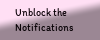Unblock the Notifications